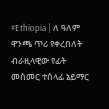#Ethiopia | ለ ዓለም ዋንጫ ጥሪ የቀረበለት ብራዚላዊው የፊት መስመር ተሰላፊ ኔይማር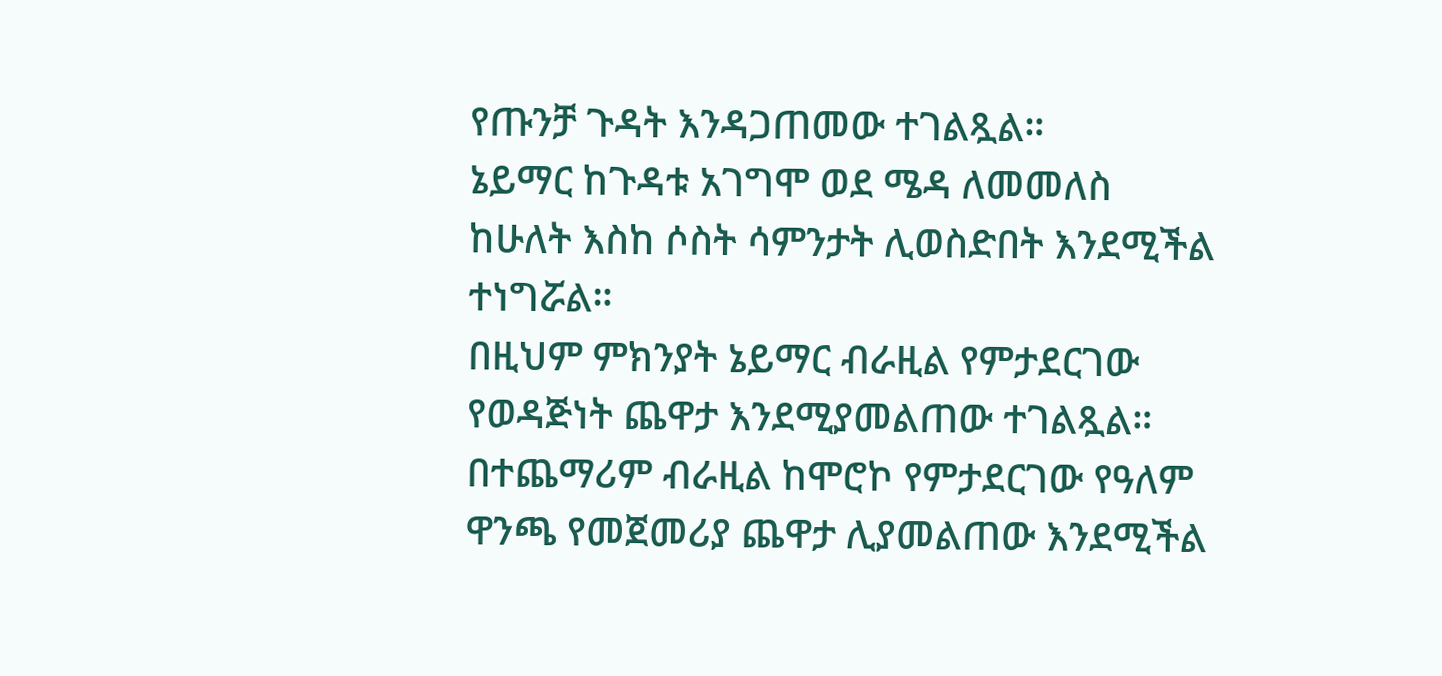የጡንቻ ጉዳት እንዳጋጠመው ተገልጿል።
ኔይማር ከጉዳቱ አገግሞ ወደ ሜዳ ለመመለስ ከሁለት እስከ ሶስት ሳምንታት ሊወስድበት እንደሚችል ተነግሯል።
በዚህም ምክንያት ኔይማር ብራዚል የምታደርገው የወዳጅነት ጨዋታ እንደሚያመልጠው ተገልጿል።
በተጨማሪም ብራዚል ከሞሮኮ የምታደርገው የዓለም ዋንጫ የመጀመሪያ ጨዋታ ሊያመልጠው እንደሚችል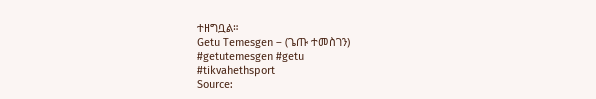ተዘግቧል።
Getu Temesgen – (ጌጡ ተመስገን)
#getutemesgen #getu
#tikvahethsport
Source: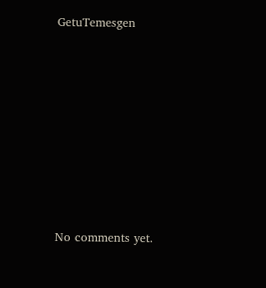GetuTemesgen









No comments yet.